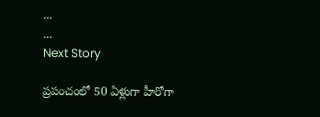...
...
Next Story

ప్రపంచంలో 50 ఏళ్లుగా హీరోగా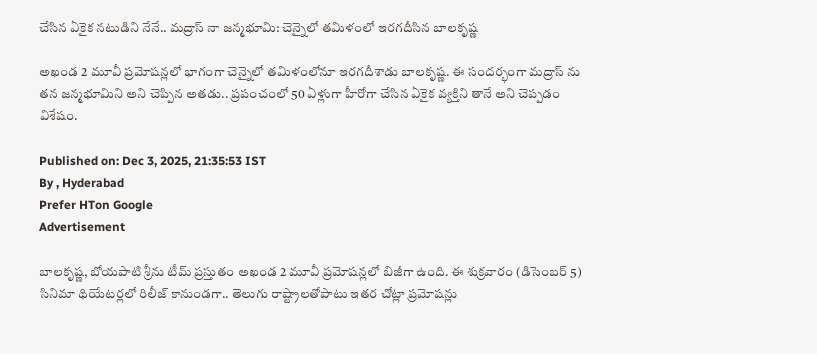చేసిన ఏకైక నటుడిని నేనే.. మద్రాస్ నా జన్మభూమి: చెన్నైలో తమిళంలో ఇరగదీసిన బాలకృష్ణ

అఖండ 2 మూవీ ప్రమోషన్లలో భాగంగా చెన్నైలో తమిళంలోనూ ఇరగదీశాడు బాలకృష్ణ. ఈ సందర్భంగా మద్రాస్ ను తన జన్మభూమిని అని చెప్పిన అతడు.. ప్రపంచంలో 50 ఏళ్లుగా హీరోగా చేసిన ఏకైక వ్యక్తిని తానే అని చెప్పడం విశేషం.

Published on: Dec 3, 2025, 21:35:53 IST
By , Hyderabad
Prefer HTon Google
Advertisement

బాలకృష్ణ, బోయపాటి శ్రీను టీమ్ ప్రస్తుతం అఖండ 2 మూవీ ప్రమోషన్లలో బిజీగా ఉంది. ఈ శుక్రవారం (డిసెంబర్ 5) సినిమా థియేటర్లలో రిలీజ్ కానుండగా.. తెలుగు రాష్ట్రాలతోపాటు ఇతర చోట్లా ప్రమోషన్లు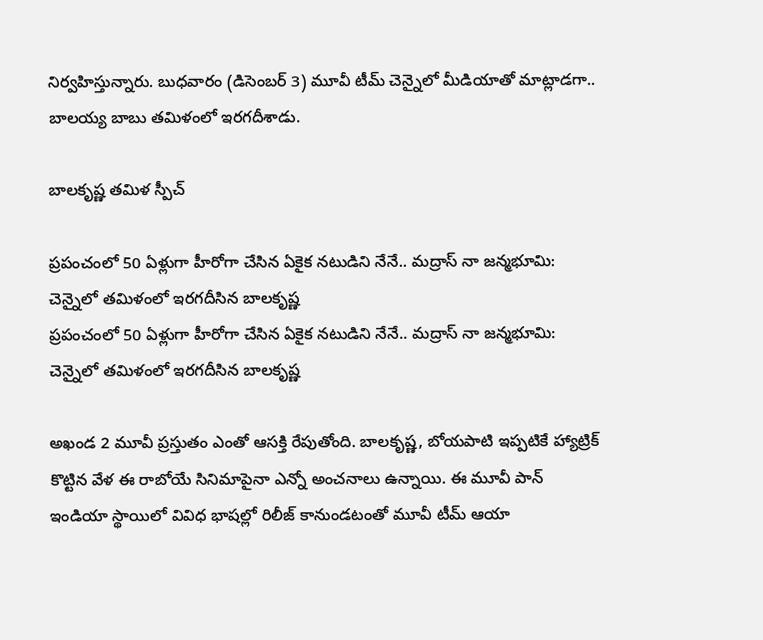నిర్వహిస్తున్నారు. బుధవారం (డిసెంబర్ 3) మూవీ టీమ్ చెన్నైలో మీడియాతో మాట్లాడగా.. బాలయ్య బాబు తమిళంలో ఇరగదీశాడు.

బాలకృష్ణ తమిళ స్పీచ్

ప్రపంచంలో 50 ఏళ్లుగా హీరోగా చేసిన ఏకైక నటుడిని నేనే.. మద్రాస్ నా జన్మభూమి: చెన్నైలో తమిళంలో ఇరగదీసిన బాలకృష్ణ
ప్రపంచంలో 50 ఏళ్లుగా హీరోగా చేసిన ఏకైక నటుడిని నేనే.. మద్రాస్ నా జన్మభూమి: చెన్నైలో తమిళంలో ఇరగదీసిన బాలకృష్ణ

అఖండ 2 మూవీ ప్రస్తుతం ఎంతో ఆసక్తి రేపుతోంది. బాలకృష్ణ, బోయపాటి ఇప్పటికే హ్యాట్రిక్ కొట్టిన వేళ ఈ రాబోయే సినిమాపైనా ఎన్నో అంచనాలు ఉన్నాయి. ఈ మూవీ పాన్ ఇండియా స్థాయిలో వివిధ భాషల్లో రిలీజ్ కానుండటంతో మూవీ టీమ్ ఆయా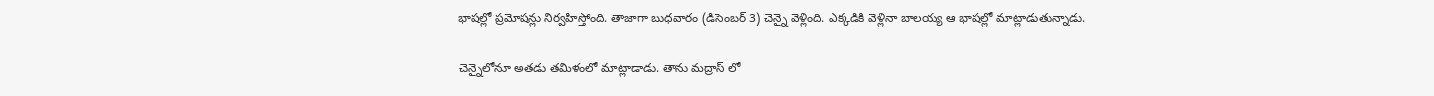భాషల్లో ప్రమోషన్లు నిర్వహిస్తోంది. తాజాగా బుధవారం (డిసెంబర్ 3) చెన్నై వెళ్లింది. ఎక్కడికి వెళ్లినా బాలయ్య ఆ భాషల్లో మాట్లాడుతున్నాడు.

చెన్నైలోనూ అతడు తమిళంలో మాట్లాడాడు. తాను మద్రాస్ లో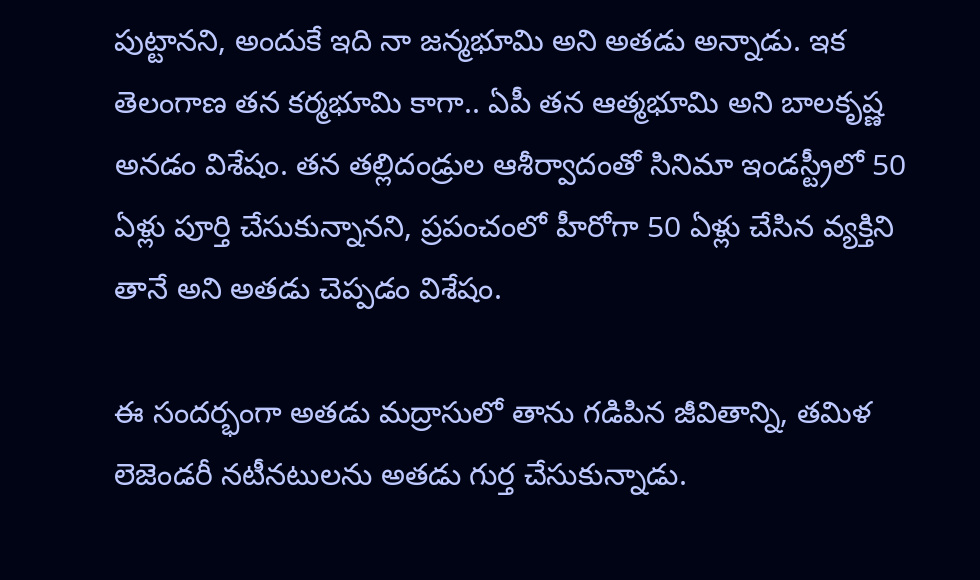పుట్టానని, అందుకే ఇది నా జన్మభూమి అని అతడు అన్నాడు. ఇక తెలంగాణ తన కర్మభూమి కాగా.. ఏపీ తన ఆత్మభూమి అని బాలకృష్ణ అనడం విశేషం. తన తల్లిదండ్రుల ఆశీర్వాదంతో సినిమా ఇండస్ట్రీలో 50 ఏళ్లు పూర్తి చేసుకున్నానని, ప్రపంచంలో హీరోగా 50 ఏళ్లు చేసిన వ్యక్తిని తానే అని అతడు చెప్పడం విశేషం.

ఈ సందర్భంగా అతడు మద్రాసులో తాను గడిపిన జీవితాన్ని, తమిళ లెజెండరీ నటీనటులను అతడు గుర్త చేసుకున్నాడు.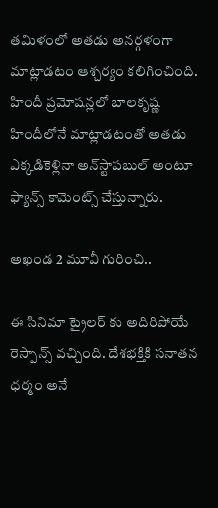తమిళంలో అతడు అనర్గళంగా మాట్లాడటం ఆశ్చర్యం కలిగించింది. హిందీ ప్రమోషన్లలో బాలకృష్ణ హిందీలోనే మాట్లాడటంతో అతడు ఎక్కడికెళ్లినా అన్‌స్టాపబుల్ అంటూ ఫ్యాన్స్ కామెంట్స్ చేస్తున్నారు.

అఖండ 2 మూవీ గురించి..

ఈ సినిమా ట్రైలర్ కు అదిరిపోయే రెస్పాన్స్ వచ్చింది. దేశభక్తికి సనాతన ధర్మం అనే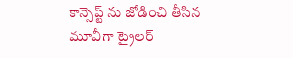కాన్సెప్ట్ ను జోడించి తీసిన మూవీగా ట్రైలర్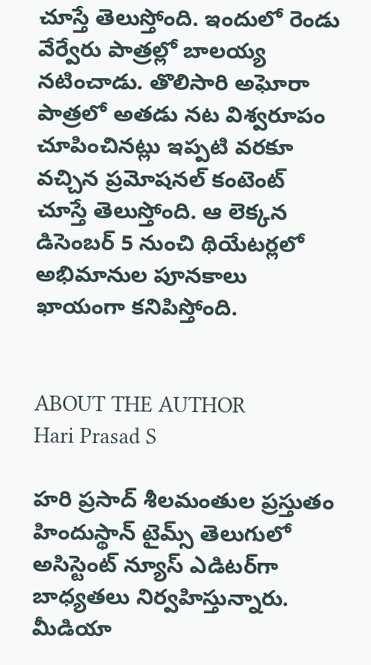చూస్తే తెలుస్తోంది. ఇందులో రెండు వేర్వేరు పాత్రల్లో బాలయ్య నటించాడు. తొలిసారి అఘోరా పాత్రలో అతడు నట విశ్వరూపం చూపించినట్లు ఇప్పటి వరకూ వచ్చిన ప్రమోషనల్ కంటెంట్ చూస్తే తెలుస్తోంది. ఆ లెక్కన డిసెంబర్ 5 నుంచి థియేటర్లలో అభిమానుల పూనకాలు ఖాయంగా కనిపిస్తోంది.


ABOUT THE AUTHOR
Hari Prasad S

హరి ప్రసాద్ శీలమంతుల ప్రస్తుతం హిందుస్థాన్ టైమ్స్ తెలుగులో అసిస్టెంట్ న్యూస్ ఎడిటర్‌గా బాధ్యతలు నిర్వహిస్తున్నారు. మీడియా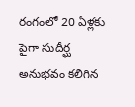రంగంలో 20 ఏళ్లకు పైగా సుదీర్ఘ అనుభవం కలిగిన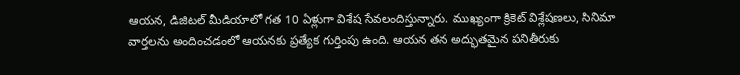ఆయన, డిజిటల్ మీడియాలో గత 10 ఏళ్లుగా విశేష సేవలందిస్తున్నారు. ముఖ్యంగా క్రికెట్ విశ్లేషణలు, సినిమా వార్తలను అందించడంలో ఆయనకు ప్రత్యేక గుర్తింపు ఉంది. ఆయన తన అద్భుతమైన పనితీరుకు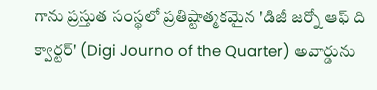గాను ప్రస్తుత సంస్థలో ప్రతిష్టాత్మకమైన 'డిజీ జర్నో ఆఫ్ ది క్వార్టర్' (Digi Journo of the Quarter) అవార్డును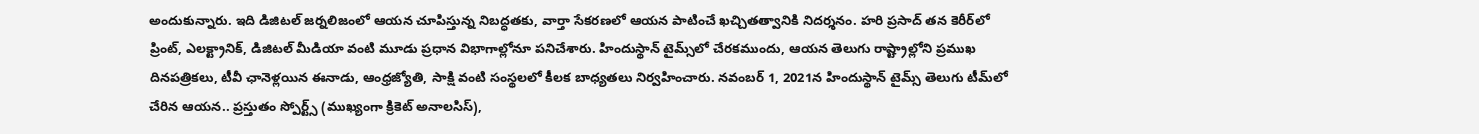అందుకున్నారు. ఇది డిజిటల్ జర్నలిజంలో ఆయన చూపిస్తున్న నిబద్ధతకు, వార్తా సేకరణలో ఆయన పాటించే ఖచ్చితత్వానికి నిదర్శనం. హరి ప్రసాద్ తన కెరీర్‌లో ప్రింట్, ఎలక్ట్రానిక్, డిజిటల్ మీడియా వంటి మూడు ప్రధాన విభాగాల్లోనూ పనిచేశారు. హిందుస్థాన్ టైమ్స్‌లో చేరకముందు, ఆయన తెలుగు రాష్ట్రాల్లోని ప్రముఖ దినపత్రికలు, టీవీ ఛానెళ్లయిన ఈనాడు, ఆంధ్రజ్యోతి, సాక్షి వంటి సంస్థలలో కీలక బాధ్యతలు నిర్వహించారు. నవంబర్ 1, 2021న హిందుస్థాన్ టైమ్స్ తెలుగు టీమ్‌లో చేరిన ఆయన.. ప్రస్తుతం స్పోర్ట్స్ (ముఖ్యంగా క్రికెట్ అనాలసిస్),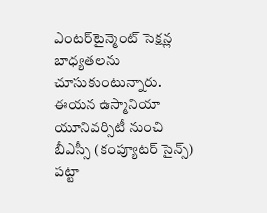ఎంటర్‌టైన్మెంట్ సెక్షన్ల బాధ్యతలను చూసుకుంటున్నారు. ఈయన ఉస్మానియా యూనివర్సిటీ నుంచి బీఎస్సీ (కంప్యూటర్ సైన్స్) పట్టా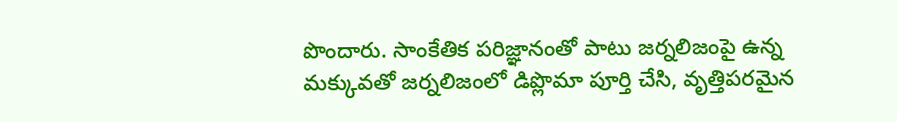పొందారు. సాంకేతిక పరిజ్ఞానంతో పాటు జర్నలిజంపై ఉన్న మక్కువతో జర్నలిజంలో డిప్లొమా పూర్తి చేసి, వృత్తిపరమైన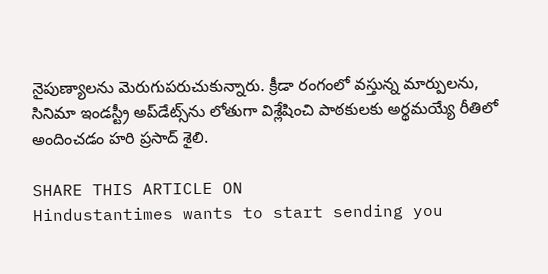నైపుణ్యాలను మెరుగుపరుచుకున్నారు. క్రీడా రంగంలో వస్తున్న మార్పులను, సినిమా ఇండస్ట్రీ అప్‌డేట్స్‌ను లోతుగా విశ్లేషించి పాఠకులకు అర్థమయ్యే రీతిలో అందించడం హరి ప్రసాద్ శైలి.

SHARE THIS ARTICLE ON
Hindustantimes wants to start sending you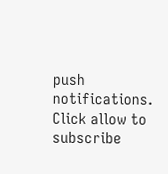push notifications. Click allow to subscribe